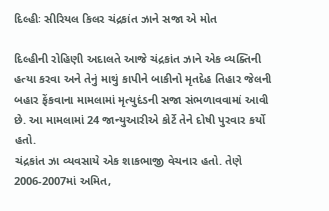દિલ્હીઃ સીરિયલ કિલર ચંદ્રકાંત ઝાને સજા એ મોત

દિલ્હીની રોહિણી અદાલતે આજે ચંદ્રકાંત ઝાને એક વ્યક્તિની હત્યા કરવા અને તેનું માથું કાપીને બાકીનો મૃતદેહ તિહાર જેલની બહાર ફેંકવાના મામલામાં મૃત્યુદંડની સજા સંભળાવવામાં આવી છે. આ મામલામાં 24 જાન્યુઆરીએ કોર્ટે તેને દોષી પુરવાર કર્યો હતો.
ચંદ્રકાંત ઝા વ્યવસાયે એક શાકભાજી વેચનાર હતો. તેણે 2006-2007માં અમિત,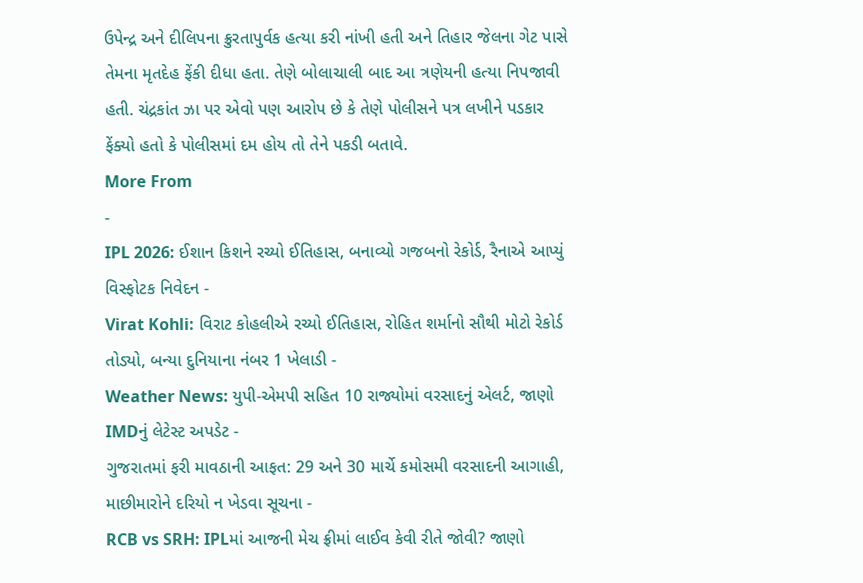ઉપેન્દ્ર અને દીલિપના ક્રુરતાપુર્વક હત્યા કરી નાંખી હતી અને તિહાર જેલના ગેટ પાસે તેમના મૃતદેહ ફેંકી દીધા હતા. તેણે બોલાચાલી બાદ આ ત્રણેયની હત્યા નિપજાવી હતી. ચંદ્રકાંત ઝા પર એવો પણ આરોપ છે કે તેણે પોલીસને પત્ર લખીને પડકાર ફેંક્યો હતો કે પોલીસમાં દમ હોય તો તેને પકડી બતાવે.
More From
-
IPL 2026: ઈશાન કિશને રચ્યો ઈતિહાસ, બનાવ્યો ગજબનો રેકોર્ડ, રૈનાએ આપ્યું વિસ્ફોટક નિવેદન -
Virat Kohli: વિરાટ કોહલીએ રચ્યો ઈતિહાસ, રોહિત શર્માનો સૌથી મોટો રેકોર્ડ તોડ્યો, બન્યા દુનિયાના નંબર 1 ખેલાડી -
Weather News: યુપી-એમપી સહિત 10 રાજ્યોમાં વરસાદનું એલર્ટ, જાણો IMDનું લેટેસ્ટ અપડેટ -
ગુજરાતમાં ફરી માવઠાની આફત: 29 અને 30 માર્ચે કમોસમી વરસાદની આગાહી, માછીમારોને દરિયો ન ખેડવા સૂચના -
RCB vs SRH: IPLમાં આજની મેચ ફ્રીમાં લાઈવ કેવી રીતે જોવી? જાણો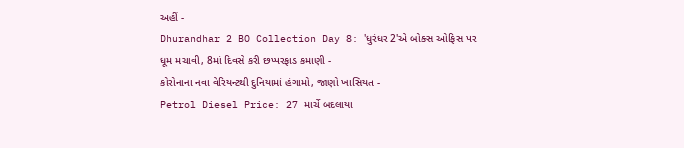અહીં -
Dhurandhar 2 BO Collection Day 8: 'ધુરંધર 2'એ બોક્સ ઓફિસ પર ધૂમ મચાવી, 8માં દિવસે કરી છપ્પરફાડ કમાણી -
કોરોનાના નવા વેરિયન્ટથી દુનિયામાં હંગામો, જાણો ખાસિયત -
Petrol Diesel Price: 27 માર્ચે બદલાયા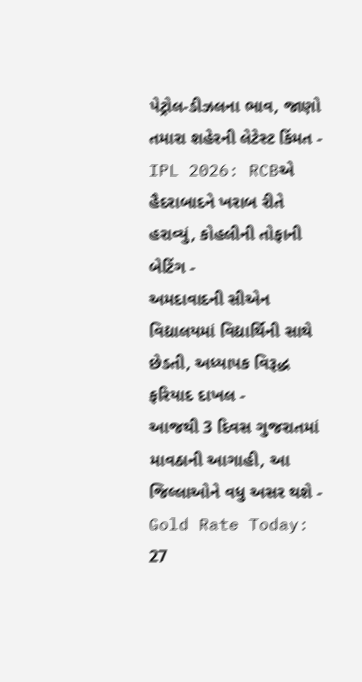પેટ્રોલ-ડીઝલના ભાવ, જાણો તમારા શહેરની લેટેસ્ટ કિંમત -
IPL 2026: RCBએ હૈદરાબાદને ખરાબ રીતે હરાવ્યું, કોહલીની તોફાની બેટિંગ -
અમદાવાદની સીએન વિદ્યાલયમાં વિદ્યાર્થિની સાથે છેડતી, અધ્યાપક વિરૂદ્ધ ફરિયાદ દાખલ -
આજથી 3 દિવસ ગુજરાતમાં માવઠાની આગાહી, આ જિલ્લાઓને વધુ અસર થશે -
Gold Rate Today: 27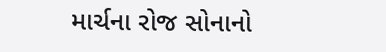માર્ચના રોજ સોનાનો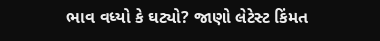ભાવ વધ્યો કે ઘટ્યો? જાણો લેટેસ્ટ કિંમત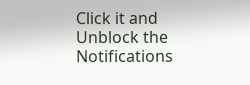Click it and Unblock the Notifications